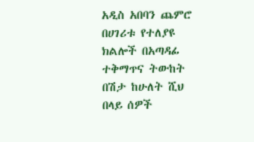አዲስ አበባን ጨምሮ በሀገሪቱ የተለያዩ ክልሎች በአጣዳፊ ተቅማጥና ትውከት በሽታ ከሁለት ሺህ በላይ ሰዎች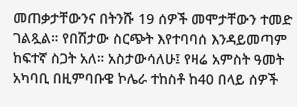መጠቃታቸውንና በትንሹ 19 ሰዎች መሞታቸውን ተመድ ገልጿል። የበሽታው ስርጭት እየተባባሰ እንዳይመጣም ከፍተኛ ስጋት አለ። አስታውሳለሁ፤ የዛሬ አምስት ዓመት አካባቢ በዚምባቡዌ ኮሌራ ተከስቶ ከ40 በላይ ሰዎች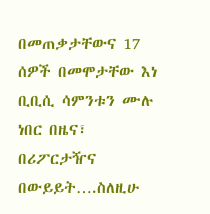በመጠቃታቸውና 17 ሰዎች በመሞታቸው እነ ቢቢሲ ሳምንቱን ሙሉ ነበር በዜና፣ በሪፖርታዥና በውይይት….ስለዚሁ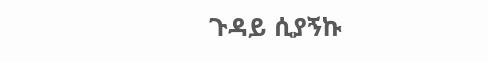ጉዳይ ሲያኝኩ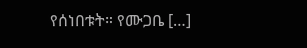የሰነበቱት። የሙጋቤ […]